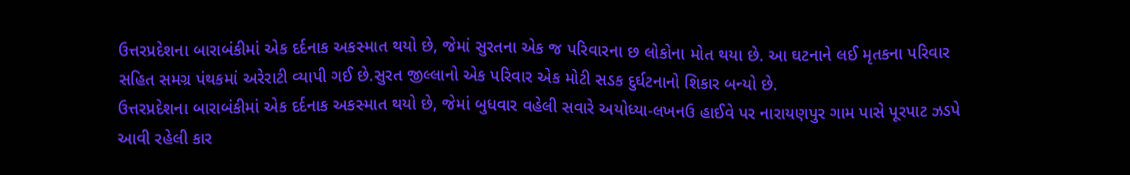ઉત્તરપ્રદેશના બારાબંકીમાં એક દર્દનાક અકસ્માત થયો છે, જેમાં સુરતના એક જ પરિવારના છ લોકોના મોત થયા છે. આ ઘટનાને લઈ મૃતકના પરિવાર સહિત સમગ્ર પંથકમાં અરેરાટી વ્યાપી ગઈ છે.સુરત જીલ્લાનો એક પરિવાર એક મોટી સડક દુર્ઘટનાનો શિકાર બન્યો છે.
ઉત્તરપ્રદેશના બારાબંકીમાં એક દર્દનાક અકસ્માત થયો છે, જેમાં બુધવાર વહેલી સવારે અયોધ્યા-લખનઉ હાઈવે પર નારાયણપુર ગામ પાસે પૂરપાટ ઝડપે આવી રહેલી કાર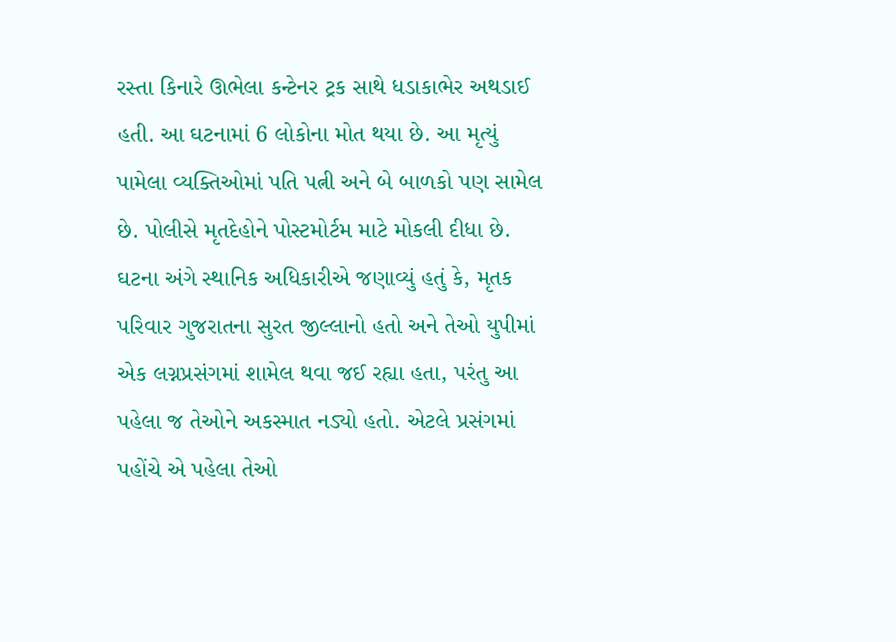રસ્તા કિનારે ઊભેલા કન્ટેનર ટ્રક સાથે ધડાકાભેર અથડાઈ હતી. આ ઘટનામાં 6 લોકોના મોત થયા છે. આ મૃત્યું પામેલા વ્યક્તિઓમાં પતિ પત્ની અને બે બાળકો પણ સામેલ છે. પોલીસે મૃતદેહોને પોસ્ટમોર્ટમ માટે મોકલી દીધા છે.
ઘટના અંગે સ્થાનિક અધિકારીએ જણાવ્યું હતું કે, મૃતક પરિવાર ગુજરાતના સુરત જીલ્લાનો હતો અને તેઓ યુપીમાં એક લગ્નપ્રસંગમાં શામેલ થવા જઈ રહ્યા હતા, પરંતુ આ પહેલા જ તેઓને અકસ્માત નડ્યો હતો. એટલે પ્રસંગમાં પહોંચે એ પહેલા તેઓ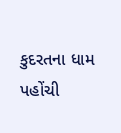કુદરતના ધામ પહોંચી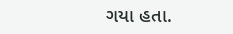ગયા હતા.